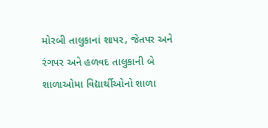મોરબી તાલુકાનાં શાપર, જેતપર અને રંગપર અને હળવદ તાલુકાની બે શાળાઓમા વિદ્યાર્થીઓનો શાળા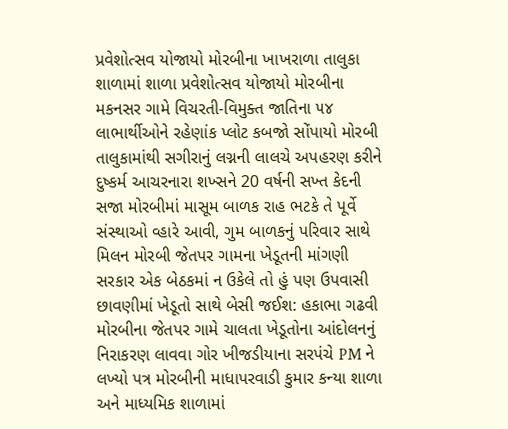પ્રવેશોત્સવ યોજાયો મોરબીના ખાખરાળા તાલુકા શાળામાં શાળા પ્રવેશોત્સવ યોજાયો મોરબીના મકનસર ગામે વિચરતી-વિમુક્ત જાતિના ૫૪ લાભાર્થીઓને રહેણાંક પ્લોટ કબજો સોંપાયો મોરબી તાલુકામાંથી સગીરાનું લગ્નની લાલચે અપહરણ કરીને દુષ્કર્મ આચરનારા શખ્સને 20 વર્ષની સખ્ત કેદની સજા મોરબીમાં માસૂમ બાળક રાહ ભટકે તે પૂર્વે સંસ્થાઓ વ્હારે આવી, ગુમ બાળકનું પરિવાર સાથે મિલન મોરબી જેતપર ગામના ખેડૂતની માંગણી સરકાર એક બેઠકમાં ન ઉકેલે તો હું પણ ઉપવાસી છાવણીમાં ખેડૂતો સાથે બેસી જઈશ: હકાભા ગઢવી મોરબીના જેતપર ગામે ચાલતા ખેડૂતોના આંદોલનનું નિરાકરણ લાવવા ગોર ખીજડીયાના સરપંચે PM ને લખ્યો પત્ર મોરબીની માધાપરવાડી કુમાર કન્યા શાળા અને માધ્યમિક શાળામાં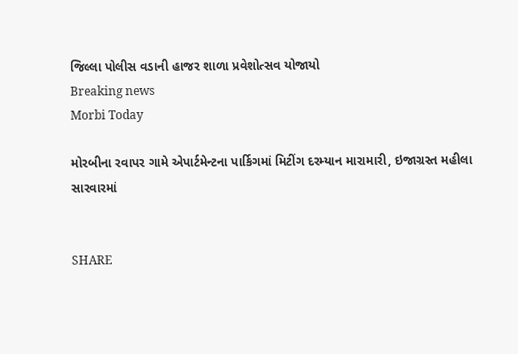જિલ્લા પોલીસ વડાની હાજર શાળા પ્રવેશોત્સવ યોજાયો
Breaking news
Morbi Today

મોરબીના રવાપર ગામે એપાર્ટમેન્ટના પાર્કિગમાં મિટીંગ દરમ્યાન મારામારી, ઇજાગ્રસ્ત મહીલા સારવારમાં


SHARE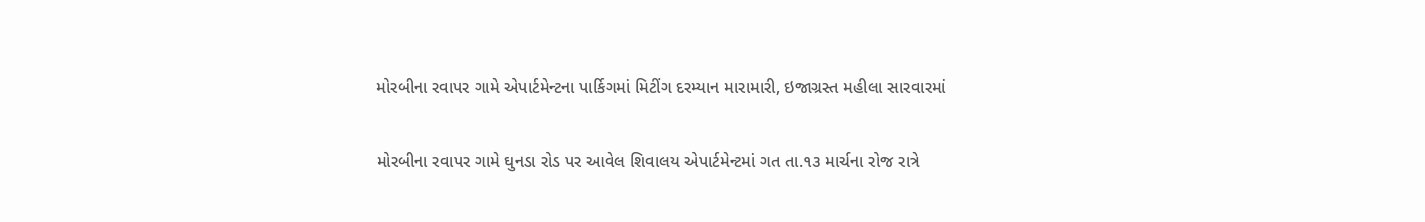મોરબીના રવાપર ગામે એપાર્ટમેન્ટના પાર્કિગમાં મિટીંગ દરમ્યાન મારામારી, ઇજાગ્રસ્ત મહીલા સારવારમાં

મોરબીના રવાપર ગામે ઘુનડા રોડ પર આવેલ શિવાલય એપાર્ટમેન્ટમાં ગત તા.૧૩ માર્ચના રોજ રાત્રે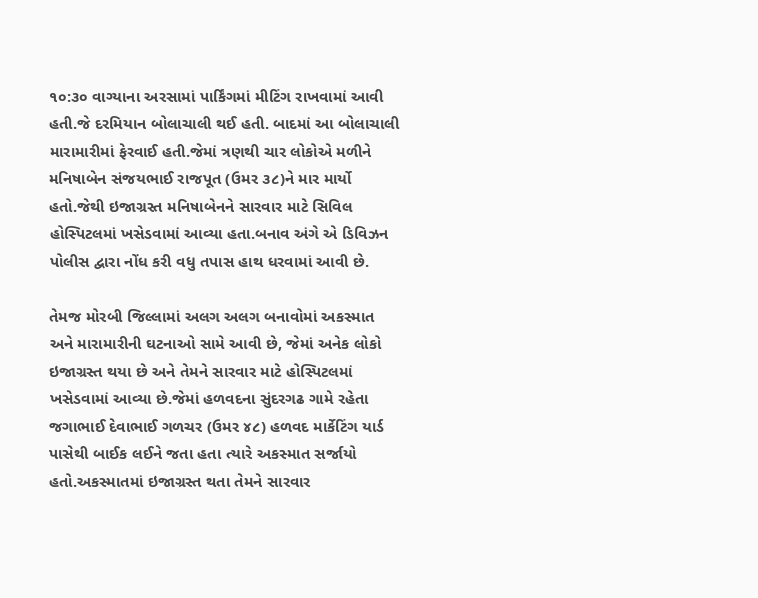૧૦:૩૦ વાગ્યાના અરસામાં પાર્કિંગમાં મીટિંગ રાખવામાં આવી હતી.જે દરમિયાન બોલાચાલી થઈ હતી. બાદમાં આ બોલાચાલી મારામારીમાં ફેરવાઈ હતી.જેમાં ત્રણથી ચાર લોકોએ મળીને મનિષાબેન સંજયભાઈ રાજપૂત (ઉમર ૩૮)ને માર માર્યો હતો.જેથી ઇજાગ્રસ્ત મનિષાબેનને સારવાર માટે સિવિલ હોસ્પિટલમાં ખસેડવામાં આવ્યા હતા.બનાવ અંગે એ ડિવિઝન પોલીસ દ્વારા નોંધ કરી વધુ તપાસ હાથ ધરવામાં આવી છે.

તેમજ મોરબી જિલ્લામાં અલગ અલગ બનાવોમાં અકસ્માત અને મારામારીની ઘટનાઓ સામે આવી છે, જેમાં અનેક લોકો ઇજાગ્રસ્ત થયા છે અને તેમને સારવાર માટે હોસ્પિટલમાં ખસેડવામાં આવ્યા છે.જેમાં હળવદના સુંદરગઢ ગામે રહેતા જગાભાઈ દેવાભાઈ ગળચર (ઉમર ૪૮) હળવદ માર્કેટિંગ યાર્ડ પાસેથી બાઈક લઈને જતા હતા ત્યારે અકસ્માત સર્જાયો હતો.અકસ્માતમાં ઇજાગ્રસ્ત થતા તેમને સારવાર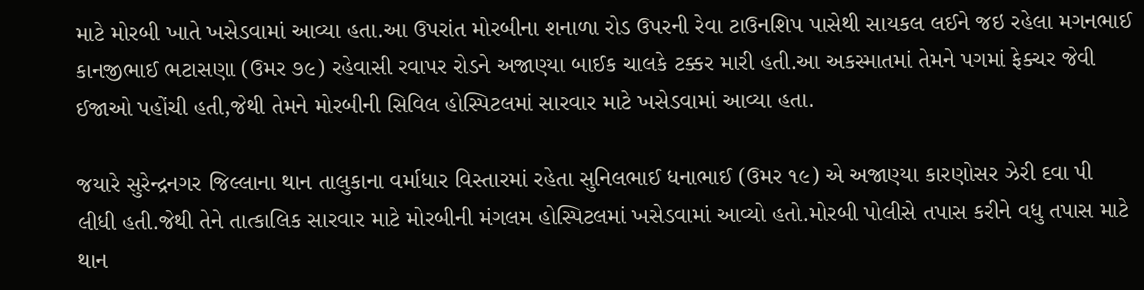માટે મોરબી ખાતે ખસેડવામાં આવ્યા હતા.આ ઉપરાંત મોરબીના શનાળા રોડ ઉપરની રેવા ટાઉનશિપ પાસેથી સાયકલ લઈને જઇ રહેલા મગનભાઈ કાનજીભાઈ ભટાસણા (ઉમર ૭૯) રહેવાસી રવાપર રોડને અજાણ્યા બાઈક ચાલકે ટક્કર મારી હતી.આ અકસ્માતમાં તેમને પગમાં ફેક્ચર જેવી ઈજાઓ પહોંચી હતી,જેથી તેમને મોરબીની સિવિલ હોસ્પિટલમાં સારવાર માટે ખસેડવામાં આવ્યા હતા.

જયારે સુરેન્દ્રનગર જિલ્લાના થાન તાલુકાના વર્માધાર વિસ્તારમાં રહેતા સુનિલભાઈ ધનાભાઈ (ઉમર ૧૯) એ અજાણ્યા કારણોસર ઝેરી દવા પી લીધી હતી.જેથી તેને તાત્કાલિક સારવાર માટે મોરબીની મંગલમ હોસ્પિટલમાં ખસેડવામાં આવ્યો હતો.મોરબી પોલીસે તપાસ કરીને વધુ તપાસ માટે થાન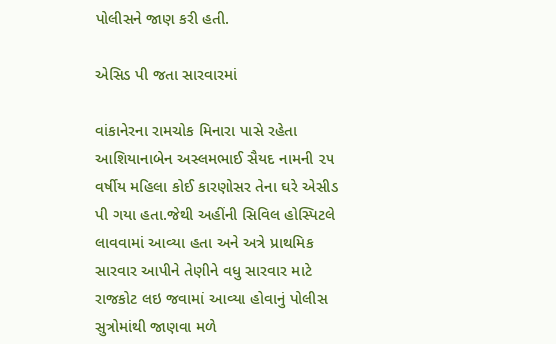પોલીસને જાણ કરી હતી.

એસિડ પી જતા સારવારમાં

વાંકાનેરના રામચોક મિનારા પાસે રહેતા આશિયાનાબેન અસ્લમભાઈ સૈયદ નામની ૨૫ વર્ષીય મહિલા કોઈ કારણોસર તેના ઘરે એસીડ પી ગયા હતા.જેથી અહીંની સિવિલ હોસ્પિટલે લાવવામાં આવ્યા હતા અને અત્રે પ્રાથમિક સારવાર આપીને તેણીને વધુ સારવાર માટે રાજકોટ લઇ જવામાં આવ્યા હોવાનું પોલીસ સુત્રોમાંથી જાણવા મળે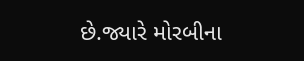છે.જ્યારે મોરબીના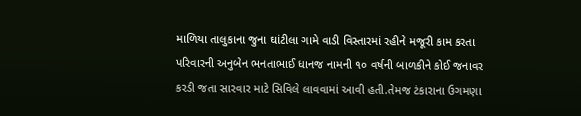માળિયા તાલુકાના જુના ઘાંટીલા ગામે વાડી વિસ્તારમાં રહીને મજૂરી કામ કરતા પરિવારની અનુબેન ભનતાભાઈ ધાનજ નામની ૧૦ વર્ષની બાળકીને કોઈ જનાવર કરડી જતા સારવાર માટે સિવિલે લાવવામાં આવી હતી.તેમજ ટંકારાના ઉગમણા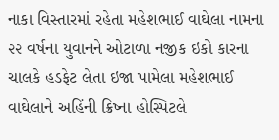નાકા વિસ્તારમાં રહેતા મહેશભાઈ વાઘેલા નામના ૨૨ વર્ષના યુવાનને ઓટાળા નજીક ઇકો કારના ચાલકે હડફેટ લેતા ઇજા પામેલા મહેશભાઈ વાઘેલાને અહિંની ક્રિષ્ના હોસ્પિટલે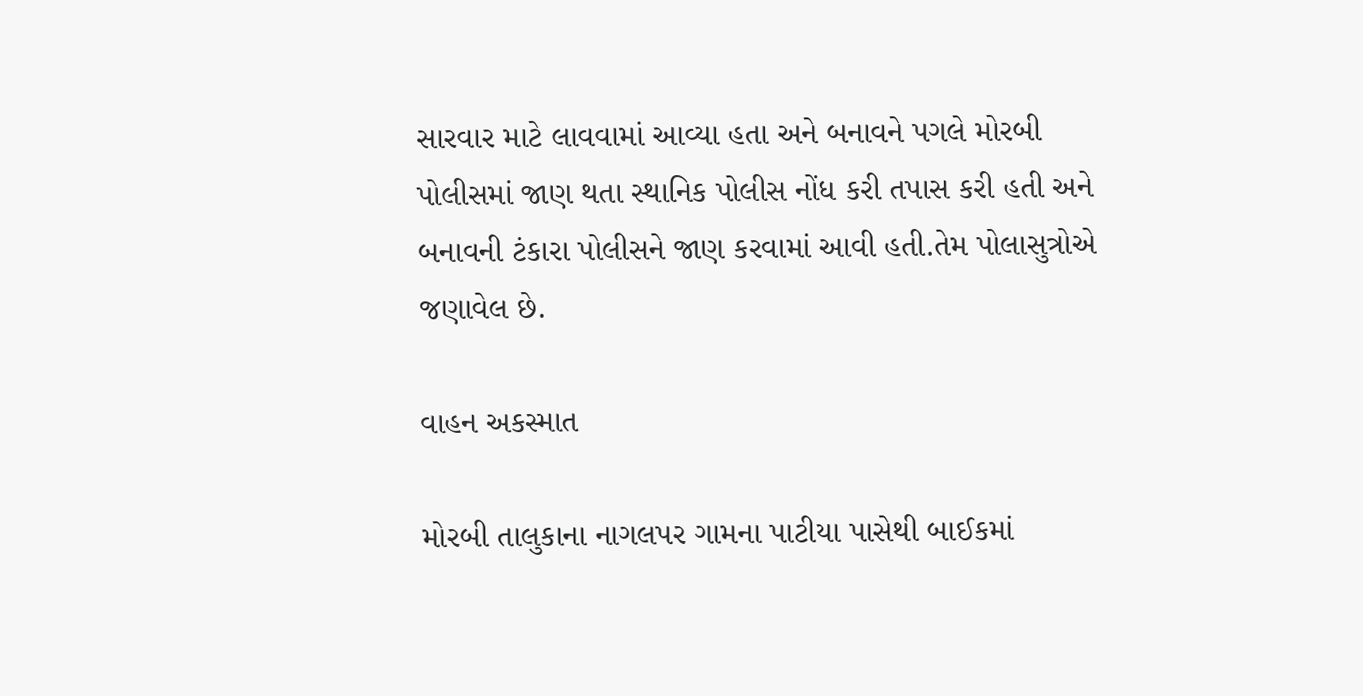સારવાર માટે લાવવામાં આવ્યા હતા અને બનાવને પગલે મોરબી પોલીસમાં જાણ થતા સ્થાનિક પોલીસ નોંધ કરી તપાસ કરી હતી અને બનાવની ટંકારા પોલીસને જાણ કરવામાં આવી હતી.તેમ પોલાસુત્રોએ જણાવેલ છે.

વાહન અકસ્માત

મોરબી તાલુકાના નાગલપર ગામના પાટીયા પાસેથી બાઈકમાં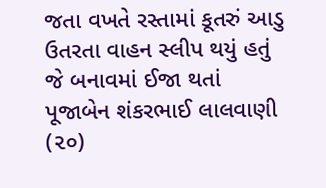જતા વખતે રસ્તામાં કૂતરું આડુ ઉતરતા વાહન સ્લીપ થયું હતું જે બનાવમાં ઈજા થતાં પૂજાબેન શંકરભાઈ લાલવાણી (૨૦)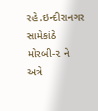રહે.ઇન્દીરાનગર સામેકાંઠે મોરબી-૨ ને અત્રે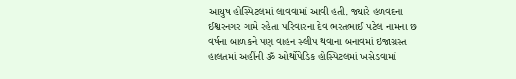આયુષ હોસ્પિટલમાં લાવવામાં આવી હતી. જ્યારે હળવદના ઈશ્વરનગર ગામે રહેતા પરિવારના દેવ ભરતભાઈ પટેલ નામના છ વર્ષના બાળકને પણ વાહન સ્લીપ થવાના બનાવમાં ઇજાગ્રસ્ત હાલતમાં અહીંની ૐ ઓર્થોપેડિક હોસ્પિટલમાં ખસેડવામાં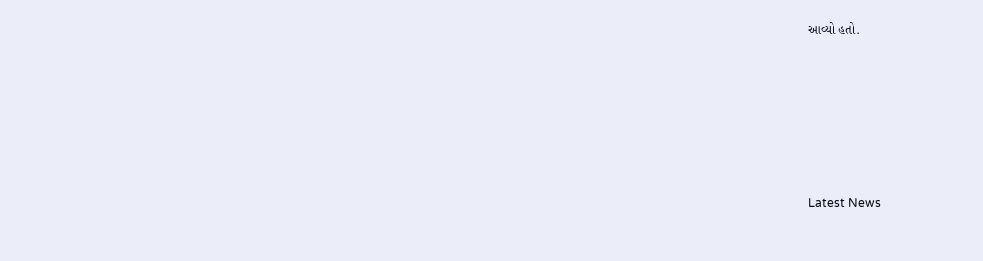આવ્યો હતો.






Latest News